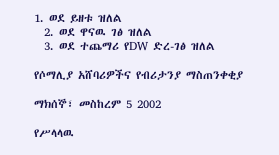1. ወደ ይዘቱ ዝለል
  2. ወደ ዋናዉ ገፅ ዝለል
  3. ወደ ተጨማሪ የDW ድረ-ገፅ ዝለል

የሶማሊያ አሸባሪዎችና የብሪታንያ ማስጠንቀቂያ

ማክሰኞ፣ መስከረም 5 2002

የሥላላዉ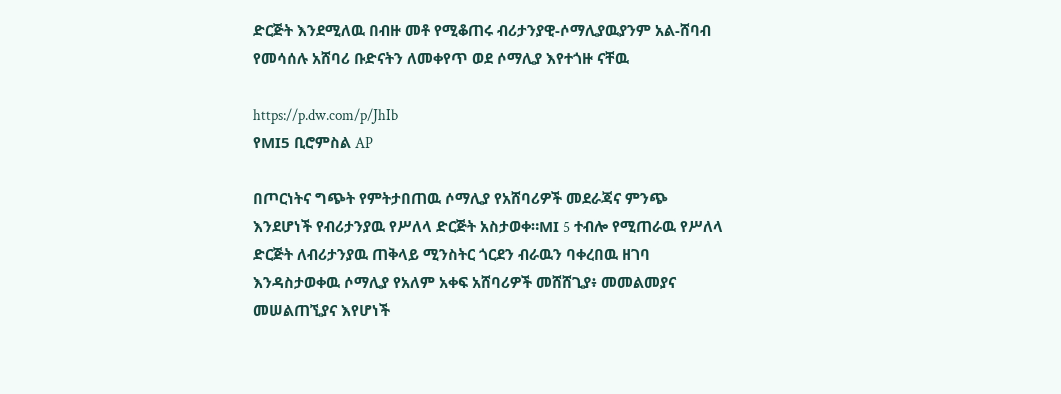ድርጅት እንደሚለዉ በብዙ መቶ የሚቆጠሩ ብሪታንያዊ-ሶማሊያዉያንም አል-ሸባብ የመሳሰሉ አሸባሪ ቡድናትን ለመቀየጥ ወደ ሶማሊያ እየተጎዙ ናቸዉ

https://p.dw.com/p/JhIb
የMI5 ቢሮምስል AP

በጦርነትና ግጭት የምትታበጠዉ ሶማሊያ የአሸባሪዎች መደራጃና ምንጭ እንደሆነች የብሪታንያዉ የሥለላ ድርጅት አስታወቀ።MI 5 ተብሎ የሚጠራዉ የሥለላ ድርጅት ለብሪታንያዉ ጠቅላይ ሚንስትር ጎርደን ብራዉን ባቀረበዉ ዘገባ እንዳስታወቀዉ ሶማሊያ የአለም አቀፍ አሸባሪዎች መሸሸጊያ፥ መመልመያና መሠልጠኚያና እየሆነች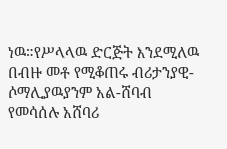ነዉ።የሥላላዉ ድርጅት እንደሚለዉ በብዙ መቶ የሚቆጠሩ ብሪታንያዊ-ሶማሊያዉያንም አል-ሸባብ የመሳሰሉ አሸባሪ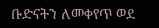ቡድናትን ለመቀየጥ ወደ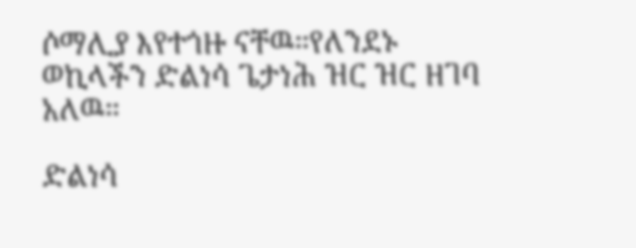ሶማሊያ እየተጎዙ ናቸዉ።የለንደኑ ወኪላችን ድልነሳ ጌታነሕ ዝር ዝር ዘገባ አለዉ።

ድልነሳ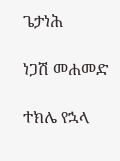ጌታነሕ

ነጋሽ መሐመድ

ተክሌ የኋላ